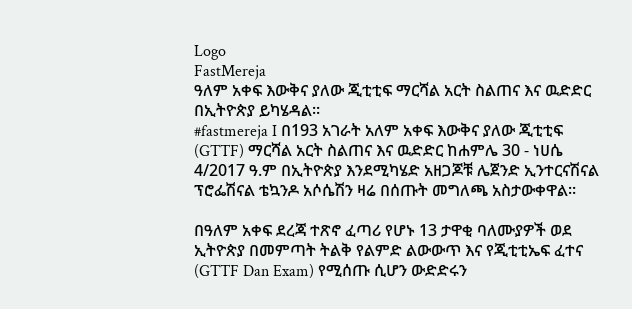Logo
FastMereja
ዓለም አቀፍ እውቅና ያለው ጂቲቲፍ ማርሻል አርት ስልጠና እና ዉድድር በኢትዮጵያ ይካሄዳል።
#fastmereja I በ193 አገራት አለም አቀፍ እውቅና ያለው ጂቲቲፍ (GTTF) ማርሻል አርት ስልጠና እና ዉድድር ከሐምሌ 30 - ነሀሴ 4/2017 ዓ.ም በኢትዮጵያ እንደሚካሄድ አዘጋጆቹ ሌጀንድ ኢንተርናሽናል ፕሮፌሽናል ቴኳንዶ አሶሴሽን ዛሬ በሰጡት መግለጫ አስታውቀዋል።

በዓለም አቀፍ ደረጃ ተጽኖ ፈጣሪ የሆኑ 13 ታዋቂ ባለሙያዎች ወደ ኢትዮጵያ በመምጣት ትልቅ የልምድ ልውውጥ እና የጂቲቲኤፍ ፈተና (GTTF Dan Exam) የሚሰጡ ሲሆን ውድድሩን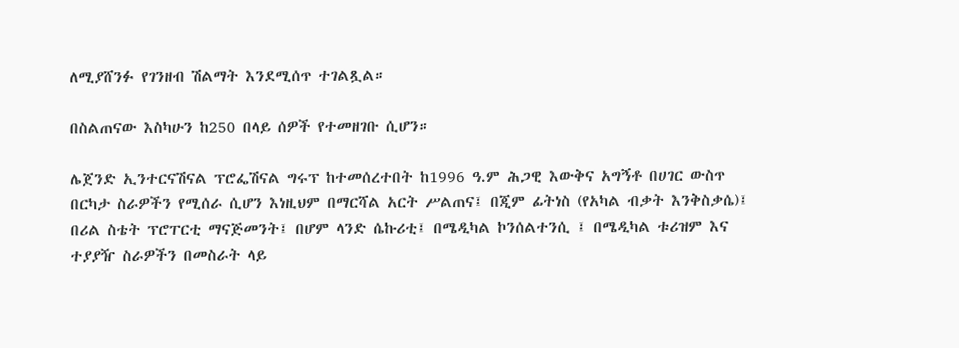ለሚያሸንፉ የገንዘብ ሽልማት እንደሚሰጥ ተገልጿል።

በስልጠናው እስካሁን ከ250 በላይ ሰዎች የተመዘገቡ ሲሆን።

ሌጀንድ ኢንተርናሽናል ፕሮፌሽናል ግሩፕ ከተመሰረተበት ከ1996 ዓ.ም ሕጋዊ እውቅና አግኝቶ በሀገር ውስጥ በርካታ ስራዎችን የሚሰራ ሲሆን እነዚህም በማርሻል አርት ሥልጠና፤ በጂም ፊትነስ (የአካል ብቃት እንቅስቃሴ)፤ በሪል ስቴት ፕሮፐርቲ ማናጅመንት፤ በሆም ላንድ ሴኩሪቲ፤ በሜዲካል ኮንሰልተንሲ ፤ በሜዲካል ቱሪዝም እና ተያያዥ ስራዎችን በመስራት ላይ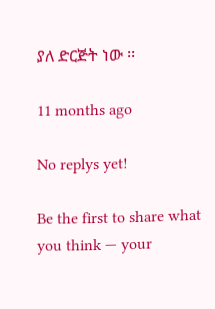ያለ ድርጅት ነው ፡፡

11 months ago

No replys yet!

Be the first to share what you think — your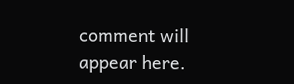comment will appear here.